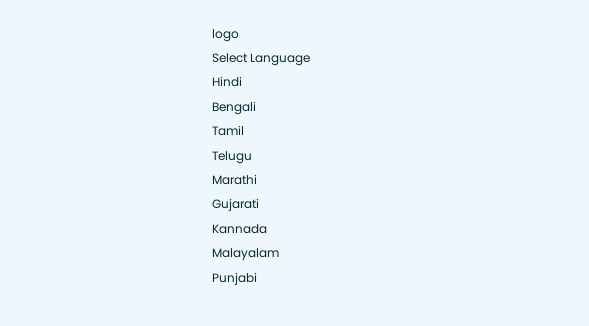logo
Select Language
Hindi
Bengali
Tamil
Telugu
Marathi
Gujarati
Kannada
Malayalam
Punjabi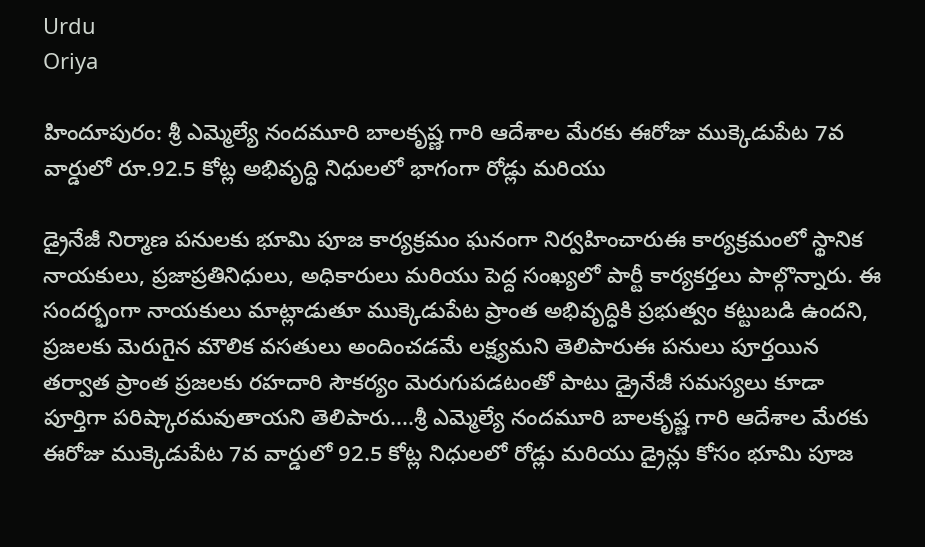Urdu
Oriya

హిందూపురం: శ్రీ ఎమ్మెల్యే నందమూరి బాలకృష్ణ గారి ఆదేశాల మేరకు ఈరోజు ముక్కెడుపేట 7వ వార్డులో రూ.92.5 కోట్ల అభివృద్ధి నిధులలో భాగంగా రోడ్లు మరియు

డ్రైనేజీ నిర్మాణ పనులకు భూమి పూజ కార్యక్రమం ఘనంగా నిర్వహించారుఈ కార్యక్రమంలో స్థానిక నాయకులు, ప్రజాప్రతినిధులు, అధికారులు మరియు పెద్ద సంఖ్యలో పార్టీ కార్యకర్తలు పాల్గొన్నారు. ఈ సందర్భంగా నాయకులు మాట్లాడుతూ ముక్కెడుపేట ప్రాంత అభివృద్ధికి ప్రభుత్వం కట్టుబడి ఉందని, ప్రజలకు మెరుగైన మౌలిక వసతులు అందించడమే లక్ష్యమని తెలిపారుఈ పనులు పూర్తయిన తర్వాత ప్రాంత ప్రజలకు రహదారి సౌకర్యం మెరుగుపడటంతో పాటు డ్రైనేజీ సమస్యలు కూడా పూర్తిగా పరిష్కారమవుతాయని తెలిపారు....శ్రీ ఎమ్మెల్యే నందమూరి బాలకృష్ణ గారి ఆదేశాల మేరకు ఈరోజు ముక్కెడుపేట 7వ వార్డులో 92.5 కోట్ల నిధులలో రోడ్లు మరియు డ్రైన్లు కోసం భూమి పూజ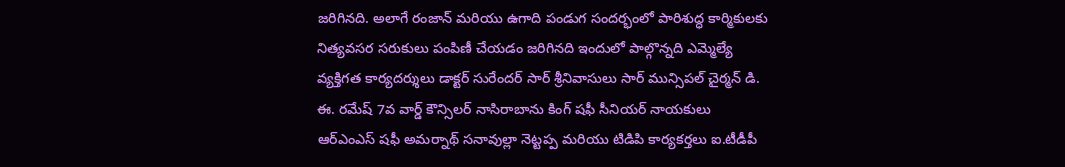జరిగినది. అలాగే రంజాన్ మరియు ఉగాది పండుగ సందర్భంలో పారిశుద్ధ కార్మికులకు నిత్యవసర సరుకులు పంపిణీ చేయడం జరిగినది ఇందులో పాల్గొన్నది ఎమ్మెల్యే వ్యక్తిగత కార్యదర్శులు డాక్టర్ సురేందర్ సార్ శ్రీనివాసులు సార్ మున్సిపల్ చైర్మన్ డి. ఈ. రమేష్ 7వ వార్డ్ కౌన్సిలర్ నాసిరాబాను కింగ్ షఫీ సీనియర్ నాయకులు ఆర్ఎంఎస్ షఫీ అమర్నాథ్ సనావుల్లా నెట్టప్ప మరియు టిడిపి కార్యకర్తలు ఐ.టీడీపీ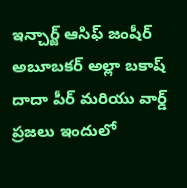ఇన్చార్జ్ ఆసిఫ్ జంషీర్ అబూబకర్ అల్లా బకాష్ దాదా పీర్ మరియు వార్డ్ ప్రజలు ఇందులో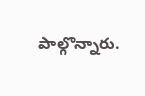పాల్గొన్నారు.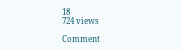18
724 views

Comment